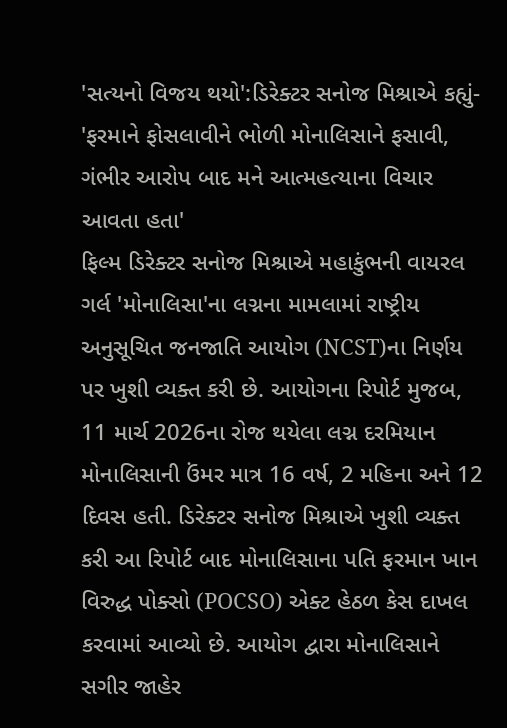'સત્યનો વિજય થયો':ડિરેક્ટર સનોજ મિશ્રાએ કહ્યું- 'ફરમાને ફોસલાવીને ભોળી મોનાલિસાને ફસાવી, ગંભીર આરોપ બાદ મને આત્મહત્યાના વિચાર આવતા હતા'
ફિલ્મ ડિરેક્ટર સનોજ મિશ્રાએ મહાકુંભની વાયરલ ગર્લ 'મોનાલિસા'ના લગ્નના મામલામાં રાષ્ટ્રીય અનુસૂચિત જનજાતિ આયોગ (NCST)ના નિર્ણય પર ખુશી વ્યક્ત કરી છે. આયોગના રિપોર્ટ મુજબ, 11 માર્ચ 2026ના રોજ થયેલા લગ્ન દરમિયાન મોનાલિસાની ઉંમર માત્ર 16 વર્ષ, 2 મહિના અને 12 દિવસ હતી. ડિરેક્ટર સનોજ મિશ્રાએ ખુશી વ્યક્ત કરી આ રિપોર્ટ બાદ મોનાલિસાના પતિ ફરમાન ખાન વિરુદ્ધ પોક્સો (POCSO) એક્ટ હેઠળ કેસ દાખલ કરવામાં આવ્યો છે. આયોગ દ્વારા મોનાલિસાને સગીર જાહેર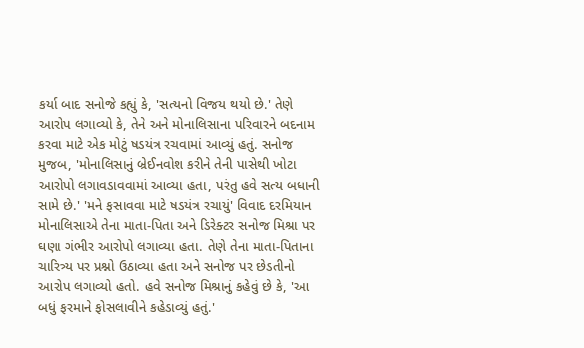કર્યા બાદ સનોજે કહ્યું કે, 'સત્યનો વિજય થયો છે.' તેણે આરોપ લગાવ્યો કે, તેને અને મોનાલિસાના પરિવારને બદનામ કરવા માટે એક મોટું ષડયંત્ર રચવામાં આવ્યું હતું. સનોજ મુજબ, 'મોનાલિસાનું બ્રેઈનવોશ કરીને તેની પાસેથી ખોટા આરોપો લગાવડાવવામાં આવ્યા હતા, પરંતુ હવે સત્ય બધાની સામે છે.' 'મને ફસાવવા માટે ષડયંત્ર રચાયું' વિવાદ દરમિયાન મોનાલિસાએ તેના માતા-પિતા અને ડિરેક્ટર સનોજ મિશ્રા પર ઘણા ગંભીર આરોપો લગાવ્યા હતા. તેણે તેના માતા-પિતાના ચારિત્ર્ય પર પ્રશ્નો ઉઠાવ્યા હતા અને સનોજ પર છેડતીનો આરોપ લગાવ્યો હતો. હવે સનોજ મિશ્રાનું કહેવું છે કે, 'આ બધું ફરમાને ફોસલાવીને કહેડાવ્યું હતું.'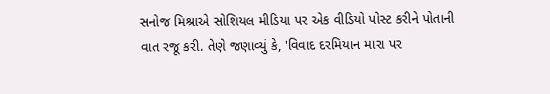સનોજ મિશ્રાએ સોશિયલ મીડિયા પર એક વીડિયો પોસ્ટ કરીને પોતાની વાત રજૂ કરી. તેણે જણાવ્યું કે, 'વિવાદ દરમિયાન મારા પર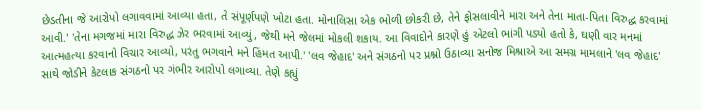છેડતીના જે આરોપો લગાવવામાં આવ્યા હતા, તે સંપૂર્ણપણે ખોટા હતા. મોનાલિસા એક ભોળી છોકરી છે, તેને ફોસલાવીને મારા અને તેના માતા-પિતા વિરુદ્ધ કરવામાં આવી.' 'તેના મગજમાં મારા વિરુદ્ધ ઝેર ભરવામાં આવ્યું, જેથી મને જેલમાં મોકલી શકાય. આ વિવાદોને કારણે હું એટલો ભાંગી પડ્યો હતો કે, ઘણી વાર મનમાં આત્મહત્યા કરવાનો વિચાર આવ્યો, પરંતુ ભગવાને મને હિંમત આપી.' 'લવ જેહાદ' અને સંગઠનો પર પ્રશ્નો ઉઠાવ્યા સનોજ મિશ્રાએ આ સમગ્ર મામલાને 'લવ જેહાદ' સાથે જોડીને કેટલાક સંગઠનો પર ગંભીર આરોપો લગાવ્યા. તેણે કહ્યું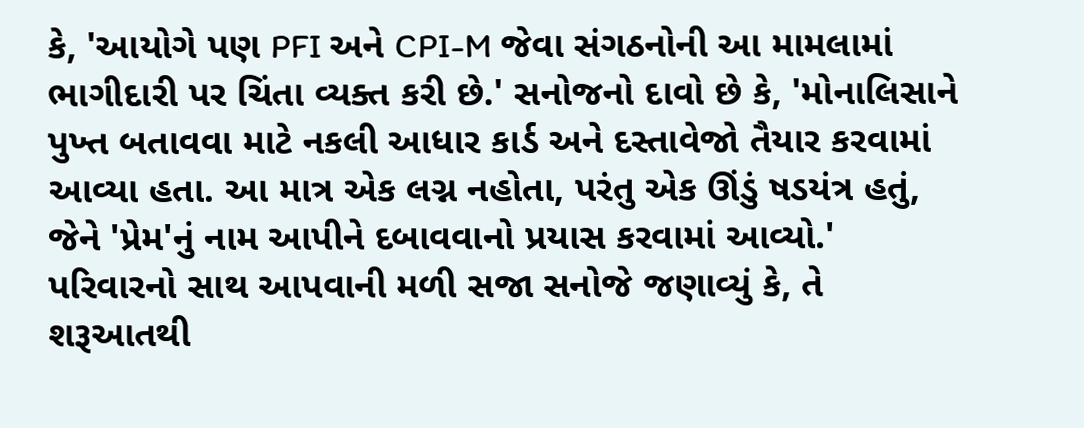કે, 'આયોગે પણ PFI અને CPI-M જેવા સંગઠનોની આ મામલામાં ભાગીદારી પર ચિંતા વ્યક્ત કરી છે.' સનોજનો દાવો છે કે, 'મોનાલિસાને પુખ્ત બતાવવા માટે નકલી આધાર કાર્ડ અને દસ્તાવેજો તૈયાર કરવામાં આવ્યા હતા. આ માત્ર એક લગ્ન નહોતા, પરંતુ એક ઊંડું ષડયંત્ર હતું, જેને 'પ્રેમ'નું નામ આપીને દબાવવાનો પ્રયાસ કરવામાં આવ્યો.' પરિવારનો સાથ આપવાની મળી સજા સનોજે જણાવ્યું કે, તે શરૂઆતથી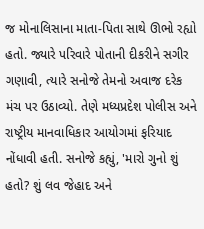જ મોનાલિસાના માતા-પિતા સાથે ઊભો રહ્યો હતો. જ્યારે પરિવારે પોતાની દીકરીને સગીર ગણાવી, ત્યારે સનોજે તેમનો અવાજ દરેક મંચ પર ઉઠાવ્યો. તેણે મધ્યપ્રદેશ પોલીસ અને રાષ્ટ્રીય માનવાધિકાર આયોગમાં ફરિયાદ નોંધાવી હતી. સનોજે કહ્યું, 'મારો ગુનો શું હતો? શું લવ જેહાદ અને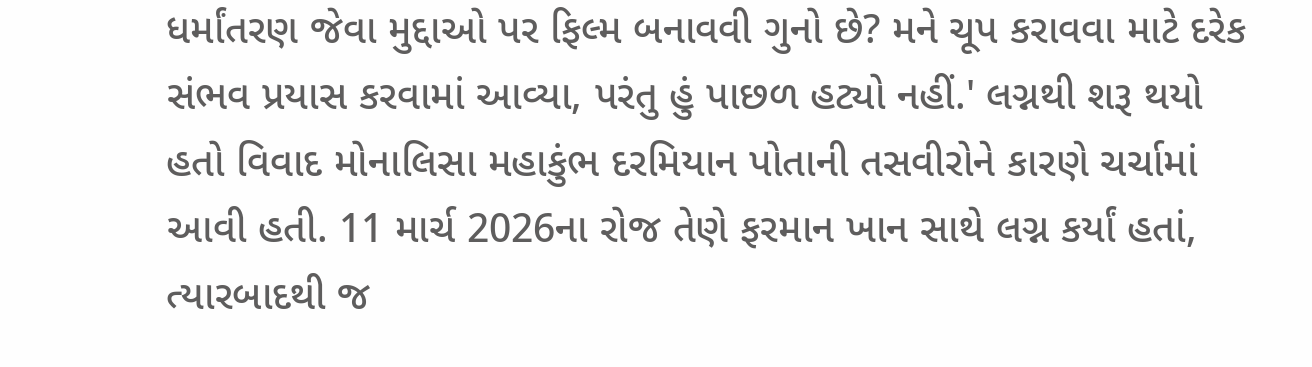ધર્માંતરણ જેવા મુદ્દાઓ પર ફિલ્મ બનાવવી ગુનો છે? મને ચૂપ કરાવવા માટે દરેક સંભવ પ્રયાસ કરવામાં આવ્યા, પરંતુ હું પાછળ હટ્યો નહીં.' લગ્નથી શરૂ થયો હતો વિવાદ મોનાલિસા મહાકુંભ દરમિયાન પોતાની તસવીરોને કારણે ચર્ચામાં આવી હતી. 11 માર્ચ 2026ના રોજ તેણે ફરમાન ખાન સાથે લગ્ન કર્યાં હતાં, ત્યારબાદથી જ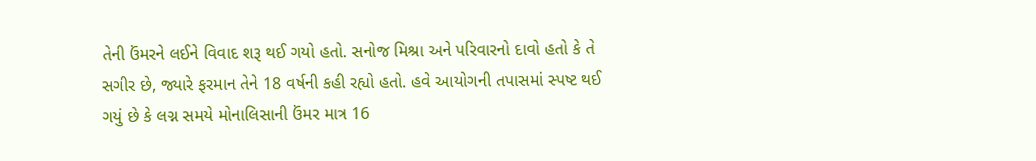તેની ઉંમરને લઈને વિવાદ શરૂ થઈ ગયો હતો. સનોજ મિશ્રા અને પરિવારનો દાવો હતો કે તે સગીર છે, જ્યારે ફરમાન તેને 18 વર્ષની કહી રહ્યો હતો. હવે આયોગની તપાસમાં સ્પષ્ટ થઈ ગયું છે કે લગ્ન સમયે મોનાલિસાની ઉંમર માત્ર 16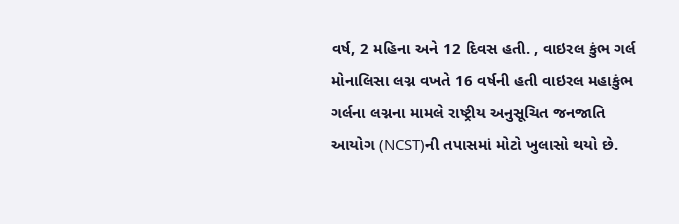વર્ષ, 2 મહિના અને 12 દિવસ હતી. , વાઇરલ કુંભ ગર્લ મોનાલિસા લગ્ન વખતે 16 વર્ષની હતી વાઇરલ મહાકુંભ ગર્લના લગ્નના મામલે રાષ્ટ્રીય અનુસૂચિત જનજાતિ આયોગ (NCST)ની તપાસમાં મોટો ખુલાસો થયો છે.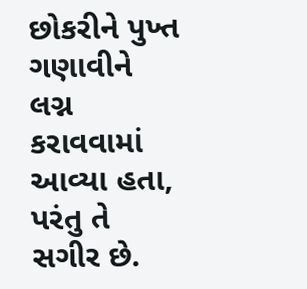છોકરીને પુખ્ત ગણાવીને લગ્ન કરાવવામાં આવ્યા હતા, પરંતુ તે સગીર છે.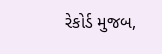રેકોર્ડ મુજબ,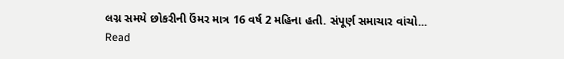લગ્ન સમયે છોકરીની ઉંમર માત્ર 16 વર્ષ 2 મહિના હતી. સંપૂર્ણ સમાચાર વાંચો...
Read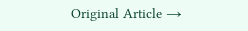Original Article →